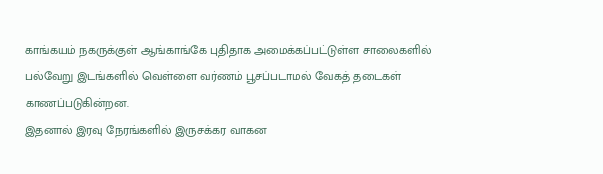காங்கயம் நகருக்குள் ஆங்காங்கே புதிதாக அமைக்கப்பட்டுள்ள சாலைகளில் பல்வேறு இடங்களில் வெள்ளை வர்ணம் பூசப்படாமல் வேகத் தடைகள் காணப்படுகின்றன.
இதனால் இரவு நேரங்களில் இருசக்கர வாகன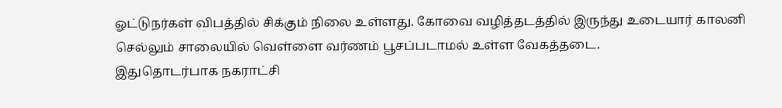ஓட்டுநர்கள் விபத்தில் சிக்கும் நிலை உள்ளது. கோவை வழித்தடத்தில் இருந்து உடையார் காலனி செல்லும் சாலையில் வெள்ளை வர்ணம் பூசப்படாமல் உள்ள வேகத்தடை.
இதுதொடர்பாக நகராட்சி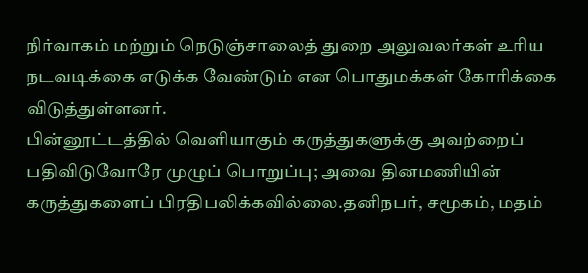நிர்வாகம் மற்றும் நெடுஞ்சாலைத் துறை அலுவலர்கள் உரிய நடவடிக்கை எடுக்க வேண்டும் என பொதுமக்கள் கோரிக்கை விடுத்துள்ளனர்.
பின்னூட்டத்தில் வெளியாகும் கருத்துகளுக்கு அவற்றைப் பதிவிடுவோரே முழுப் பொறுப்பு; அவை தினமணியின் கருத்துகளைப் பிரதிபலிக்கவில்லை.தனிநபர், சமூகம், மதம்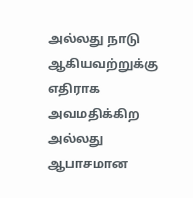அல்லது நாடு ஆகியவற்றுக்கு எதிராக அவமதிக்கிற அல்லது ஆபாசமான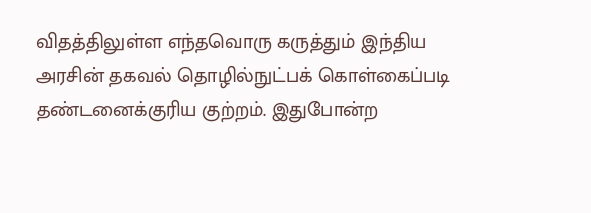விதத்திலுள்ள எந்தவொரு கருத்தும் இந்திய அரசின் தகவல் தொழில்நுட்பக் கொள்கைப்படி தண்டனைக்குரிய குற்றம். இதுபோன்ற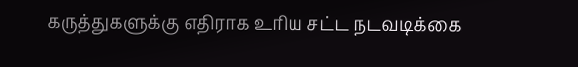கருத்துகளுக்கு எதிராக உரிய சட்ட நடவடிக்கை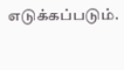எடுக்கப்படும்.